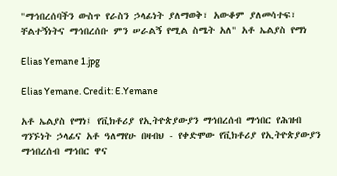"ማኅበረሰባችን ውስጥ የራስን ኃላፊነት ያለማወቅ፣ አውቆም ያለመሳተፍ፣ ቸልተኝነትና ማኅበረሰቡ ምን ሠራልኝ የሚል ስሜት አለ" አቶ ኤልያስ የማነ

Elias Yemane 1.jpg

Elias Yemane. Credit: E.Yemane

አቶ ኤልያስ የማነ፤ የቪክቶሪያ የኢትዮጵያውያን ማኅበረሰብ ማኅበር የሕዝብ ግንኙነት ኃላፊና አቶ ዓለማየሁ በዛብህ - የቀድሞው የቪክቶሪያ የኢትዮጵያውያን ማኅበረሰብ ማኅበር ዋና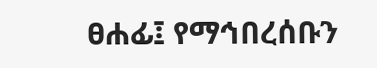ፀሐፊ፤ የማኅበረሰቡን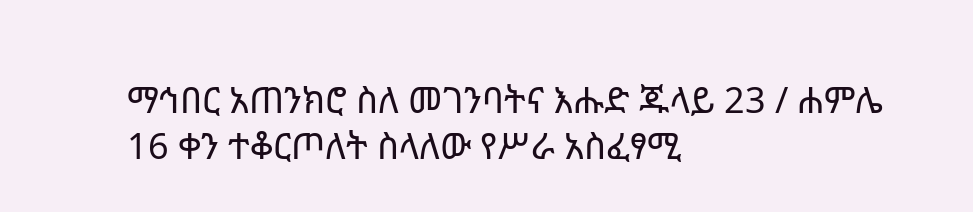ማኅበር አጠንክሮ ስለ መገንባትና እሑድ ጁላይ 23 / ሐምሌ 16 ቀን ተቆርጦለት ስላለው የሥራ አስፈፃሚ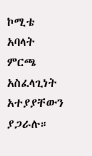ኮሚቴ አባላት ምርጫ አስፈላጊነት አተያያቸውን ያጋራሉ።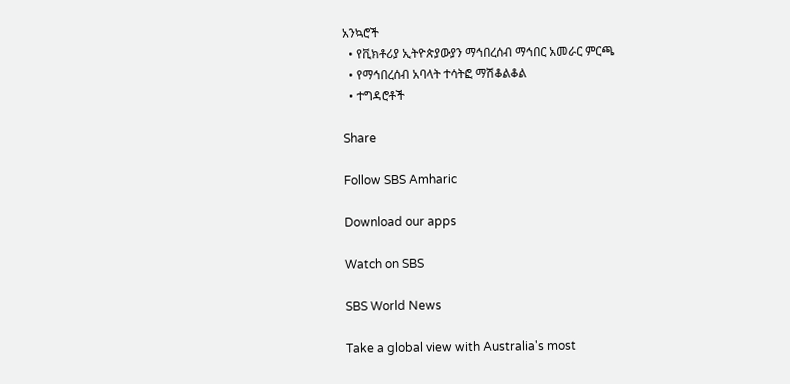አንኳሮች
  • የቪክቶሪያ ኢትዮጵያውያን ማኅበረሰብ ማኅበር አመራር ምርጫ
  • የማኅበረሰብ አባላት ተሳትፎ ማሽቆልቆል
  • ተግዳሮቶች

Share

Follow SBS Amharic

Download our apps

Watch on SBS

SBS World News

Take a global view with Australia's most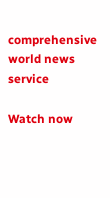comprehensive world news service

Watch now